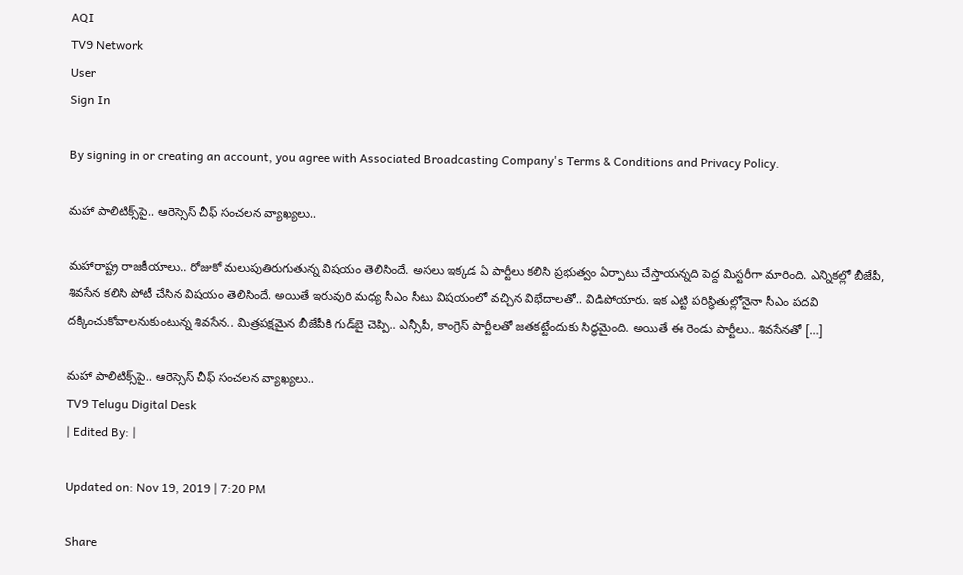AQI
TV9 Network
User
Sign In

By signing in or creating an account, you agree with Associated Broadcasting Company's Terms & Conditions and Privacy Policy.

మహా పాలిటిక్స్‌పై.. ఆరెస్సెస్ చీఫ్ సంచలన వ్యాఖ్యలు..

మహారాష్ట్ర రాజకీయాలు.. రోజుకో మలుపుతిరుగుతున్న విషయం తెలిసిందే. అసలు ఇక్కడ ఏ పార్టీలు కలిసి ప్రభుత్వం ఏర్పాటు చేస్తాయన్నది పెద్ద మిస్టరీగా మారింది. ఎన్నికల్లో బీజేపీ, శివసేన కలిసి పోటీ చేసిన విషయం తెలిసిందే. అయితే ఇరువురి మధ్య సీఎం సీటు విషయంలో వచ్చిన విభేదాలతో.. విడిపోయారు. ఇక ఎట్టి పరిస్థితుల్లోనైనా సీఎం పదవి దక్కించుకోవాలనుకుంటున్న శివసేన.. మిత్రపక్షమైన బీజేపీకి గుడ్‌బై చెప్పి.. ఎన్సీపీ, కాంగ్రెస్ పార్టీలతో జతకట్టేందుకు సిద్ధమైంది. అయితే ఈ రెండు పార్టీలు.. శివసేనతో […]

మహా పాలిటిక్స్‌పై.. ఆరెస్సెస్ చీఫ్ సంచలన వ్యాఖ్యలు..
TV9 Telugu Digital Desk
| Edited By: |

Updated on: Nov 19, 2019 | 7:20 PM

Share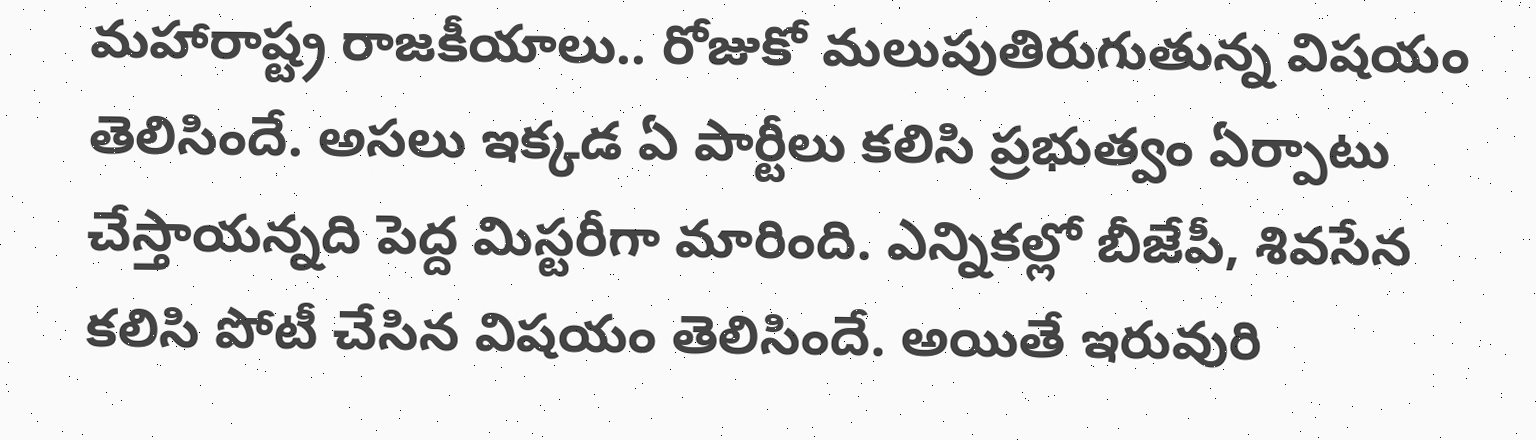మహారాష్ట్ర రాజకీయాలు.. రోజుకో మలుపుతిరుగుతున్న విషయం తెలిసిందే. అసలు ఇక్కడ ఏ పార్టీలు కలిసి ప్రభుత్వం ఏర్పాటు చేస్తాయన్నది పెద్ద మిస్టరీగా మారింది. ఎన్నికల్లో బీజేపీ, శివసేన కలిసి పోటీ చేసిన విషయం తెలిసిందే. అయితే ఇరువురి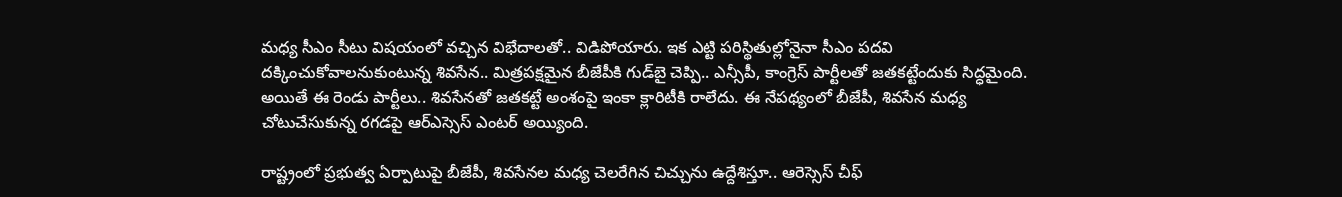మధ్య సీఎం సీటు విషయంలో వచ్చిన విభేదాలతో.. విడిపోయారు. ఇక ఎట్టి పరిస్థితుల్లోనైనా సీఎం పదవి దక్కించుకోవాలనుకుంటున్న శివసేన.. మిత్రపక్షమైన బీజేపీకి గుడ్‌బై చెప్పి.. ఎన్సీపీ, కాంగ్రెస్ పార్టీలతో జతకట్టేందుకు సిద్ధమైంది. అయితే ఈ రెండు పార్టీలు.. శివసేనతో జతకట్టే అంశంపై ఇంకా క్లారిటీకి రాలేదు. ఈ నేపథ్యంలో బీజేపీ, శివసేన మధ్య చోటుచేసుకున్న రగడపై ఆర్ఎస్సెస్ ఎంటర్ అయ్యింది.

రాష్ట్రంలో ప్రభుత్వ ఏర్పాటుపై బీజేపీ, శివసేనల మధ్య చెలరేగిన చిచ్చును ఉద్దేశిస్తూ.. ఆరెస్సెస్‌ చీఫ్‌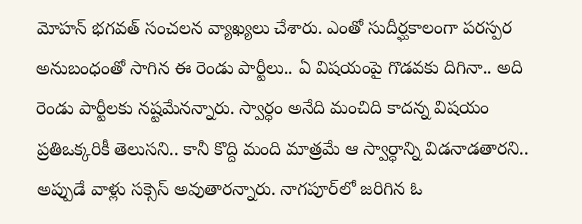మోహన్ భగవత్ సంచలన వ్యాఖ్యలు చేశారు. ఎంతో సుదీర్ఘకాలంగా పరస్పర అనుబంధంతో సాగిన ఈ రెండు పార్టీలు.. ఏ విషయంపై గొడవకు దిగినా.. అది రెండు పార్టీలకు నష్టమేనన్నారు. స్వార్ధం అనేది మంచిది కాదన్న విషయం ప్రతిఒక్కరికీ తెలుసని.. కానీ కొద్ది మంది మాత్రమే ఆ స్వార్ధాన్ని విడనాడతారని.. అప్పుడే వాళ్లు సక్సెస్ అవుతారన్నారు. నాగపూర్‌లో జరిగిన ఓ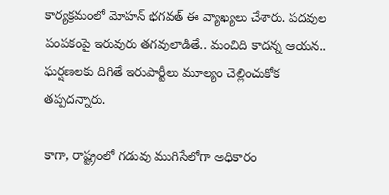కార్యక్రమంలో మోహన్ భగవత్ ఈ వ్యాఖ్యలు చేశారు. పదవుల పంపకంపై ఇరువురు తగవులాడితే.. మంచిది కాదన్న ఆయన.. ఘర్షణలకు దిగితే ఇరుపార్టీలు మూల్యం చెల్లించుకోక తప్పదన్నారు.

కాగా, రాష్ట్రంలో గడువు ముగిసేలోగా అధికారం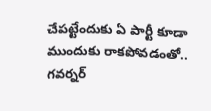చేపట్టేందుకు ఏ పార్టీ కూడా ముందుకు రాకపోవడంతో.. గవర్నర్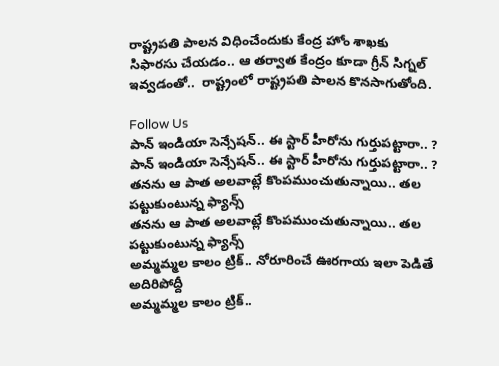రాష్ట్రపతి పాలన విధించేందుకు కేంద్ర హోం శాఖకు  సిఫారసు చేయడం.. ఆ తర్వాత కేంద్రం కూడా గ్రీన్ సిగ్నల్ ఇవ్వడంతో..  రాష్ట్రంలో రాష్ట్రపతి పాలన కొనసాగుతోంది.

Follow Us
పాన్ ఇండియా సెన్సేషన్.. ఈ స్టార్ హీరోను గుర్తుపట్టారా.. ?
పాన్ ఇండియా సెన్సేషన్.. ఈ స్టార్ హీరోను గుర్తుపట్టారా.. ?
తనను ఆ పాత అలవాట్లే కొంపముంచుతున్నాయి.. తల పట్టుకుంటున్న ఫ్యాన్స్
తనను ఆ పాత అలవాట్లే కొంపముంచుతున్నాయి.. తల పట్టుకుంటున్న ఫ్యాన్స్
అమ్మమ్మల కాలం ట్రిక్.. నోరూరించే ఊరగాయ ఇలా పెడితే అదిరిపోద్దీ
అమ్మమ్మల కాలం ట్రిక్..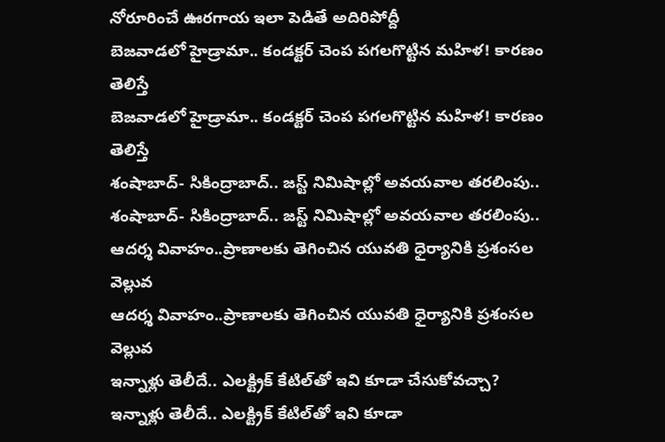నోరూరించే ఊరగాయ ఇలా పెడితే అదిరిపోద్దీ
బెజవాడలో హైడ్రామా.. కండక్టర్ చెంప పగలగొట్టిన మహిళ! కారణం తెలిస్తే
బెజవాడలో హైడ్రామా.. కండక్టర్ చెంప పగలగొట్టిన మహిళ! కారణం తెలిస్తే
శంషాబాద్‌- సికింద్రాబాద్.. జస్ట్‌ నిమిషాల్లో అవయవాల తరలింపు..
శంషాబాద్‌- సికింద్రాబాద్.. జస్ట్‌ నిమిషాల్లో అవయవాల తరలింపు..
ఆదర్శ వివాహం..ప్రాణాలకు తెగించిన యువతి ధైర్యానికి ప్రశంసల వెల్లువ
ఆదర్శ వివాహం..ప్రాణాలకు తెగించిన యువతి ధైర్యానికి ప్రశంసల వెల్లువ
ఇన్నాళ్లు తెలీదే.. ఎలక్ట్రిక్ కేటిల్‌తో ఇవి కూడా చేసుకోవచ్చా?
ఇన్నాళ్లు తెలీదే.. ఎలక్ట్రిక్ కేటిల్‌తో ఇవి కూడా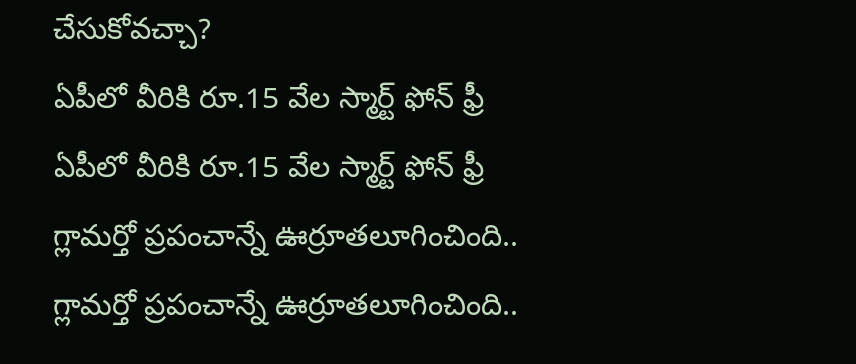చేసుకోవచ్చా?
ఏపీలో వీరికి రూ.15 వేల స్మార్ట్ ఫోన్ ఫ్రీ
ఏపీలో వీరికి రూ.15 వేల స్మార్ట్ ఫోన్ ఫ్రీ
గ్లామర్తో ప్రపంచాన్నే ఊర్రూతలూగించింది..
గ్లామర్తో ప్రపంచాన్నే ఊర్రూతలూగించింది..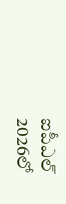ఐపీఎల్ 2026లో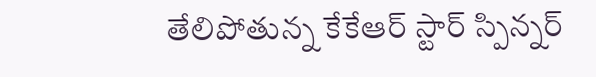తేలిపోతున్న కేకేఆర్ స్టార్ స్పిన్నర్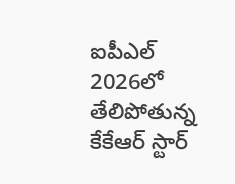ఐపీఎల్ 2026లో తేలిపోతున్న కేకేఆర్ స్టార్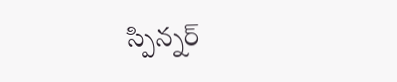స్పిన్నర్